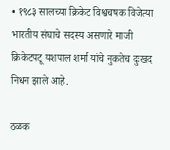• १९८३ सालच्या क्रिकेट विश्वचषक विजेत्या भारतीय संघाचे सदस्य असणारे माजी क्रिकेटपटू यशपाल शर्मा यांचे नुकतेच दुःखद निधन झाले आहे.

ठळक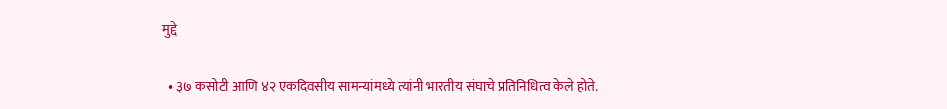मुद्दे

  • ३७ कसोटी आणि ४२ एकदिवसीय सामन्यांमध्ये त्यांनी भारतीय संघाचे प्रतिनिधित्व केले होते.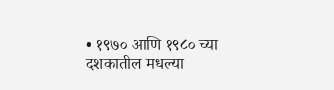• १९७० आणि १९८० च्या दशकातील मधल्या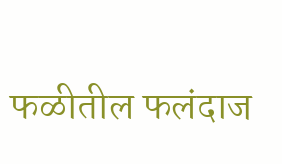फळीतील फलंदाज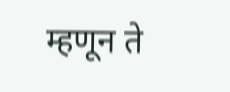म्हणून ते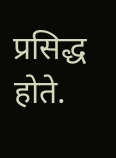प्रसिद्ध होते.